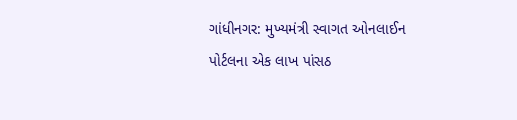ગાંધીનગર: મુખ્યમંત્રી સ્વાગત ઓનલાઈન પોર્ટલના એક લાખ પાંસઠ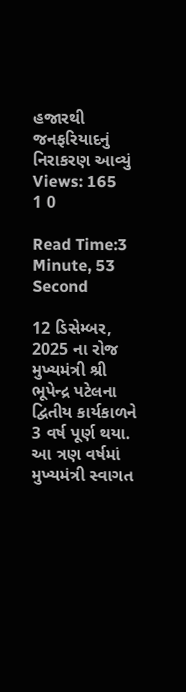હજારથી જનફરિયાદનું નિરાકરણ આવ્યું
Views: 165
1 0

Read Time:3 Minute, 53 Second

12 ડિસેમ્બર, 2025 ના રોજ મુખ્યમંત્રી શ્રી ભૂપેન્દ્ર પટેલના દ્વિતીય કાર્યકાળને 3 વર્ષ પૂર્ણ થયા. આ ત્રણ વર્ષમાં મુખ્યમંત્રી સ્વાગત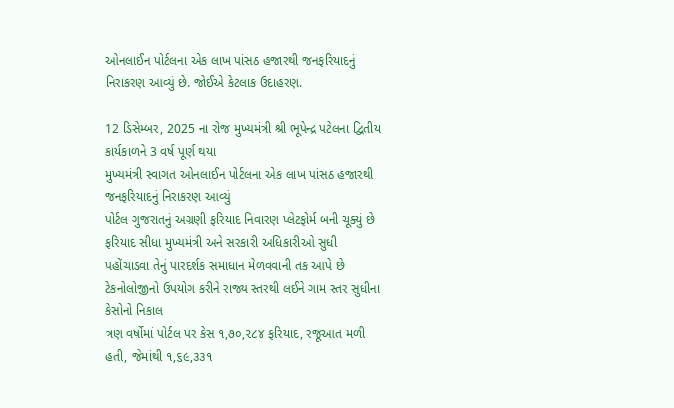ઓનલાઈન પોર્ટલના એક લાખ પાંસઠ હજારથી જનફરિયાદનું નિરાકરણ આવ્યું છે. જોઈએ કેટલાક ઉદાહરણ.

12 ડિસેમ્બર, 2025 ના રોજ મુખ્યમંત્રી શ્રી ભૂપેન્દ્ર પટેલના દ્વિતીય કાર્યકાળને 3 વર્ષ પૂર્ણ થયા
મુખ્યમંત્રી સ્વાગત ઓનલાઈન પોર્ટલના એક લાખ પાંસઠ હજારથી જનફરિયાદનું નિરાકરણ આવ્યું
પોર્ટલ ગુજરાતનું અગ્રણી ફરિયાદ નિવારણ પ્લેટફોર્મ બની ચૂક્યું છે
ફરિયાદ સીધા મુખ્યમંત્રી અને સરકારી અધિકારીઓ સુધી પહોંચાડવા તેનું પારદર્શક સમાધાન મેળવવાની તક આપે છે
ટેકનોલોજીનો ઉપયોગ કરીને રાજ્ય સ્તરથી લઈને ગામ સ્તર સુધીના કેસોનો નિકાલ
ત્રણ વર્ષોમાં પોર્ટલ પર કેસ ૧,૭૦,૨૮૪ ફરિયાદ, રજૂઆત મળી હતી, જેમાંથી ૧,૬૯,૩૩૧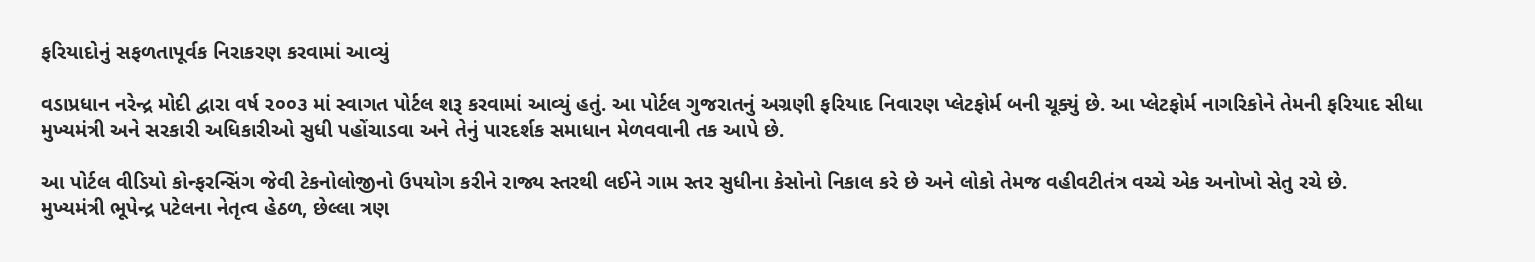ફરિયાદોનું સફળતાપૂર્વક નિરાકરણ કરવામાં આવ્યું

વડાપ્રધાન નરેન્દ્ર મોદી દ્વારા વર્ષ ૨૦૦૩ માં સ્વાગત પોર્ટલ શરૂ કરવામાં આવ્યું હતું. આ પોર્ટલ ગુજરાતનું અગ્રણી ફરિયાદ નિવારણ પ્લેટફોર્મ બની ચૂક્યું છે. આ પ્લેટફોર્મ નાગરિકોને તેમની ફરિયાદ સીધા મુખ્યમંત્રી અને સરકારી અધિકારીઓ સુધી પહોંચાડવા અને તેનું પારદર્શક સમાધાન મેળવવાની તક આપે છે.

આ પોર્ટલ વીડિયો કોન્ફરન્સિંગ જેવી ટેકનોલોજીનો ઉપયોગ કરીને રાજ્ય સ્તરથી લઈને ગામ સ્તર સુધીના કેસોનો નિકાલ કરે છે અને લોકો તેમજ વહીવટીતંત્ર વચ્ચે એક અનોખો સેતુ રચે છે.
મુખ્યમંત્રી ભૂપેન્દ્ર પટેલના નેતૃત્વ હેઠળ, છેલ્લા ત્રણ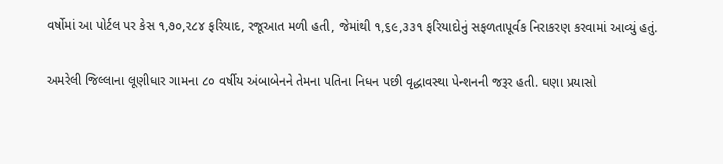વર્ષોમાં આ પોર્ટલ પર કેસ ૧,૭૦,૨૮૪ ફરિયાદ, રજૂઆત મળી હતી, જેમાંથી ૧,૬૯,૩૩૧ ફરિયાદોનું સફળતાપૂર્વક નિરાકરણ કરવામાં આવ્યું હતું.

અમરેલી જિલ્લાના લૂણીધાર ગામના ૮૦ વર્ષીય અંબાબેનને તેમના પતિના નિધન પછી વૃદ્ધાવસ્થા પેન્શનની જરૂર હતી. ઘણા પ્રયાસો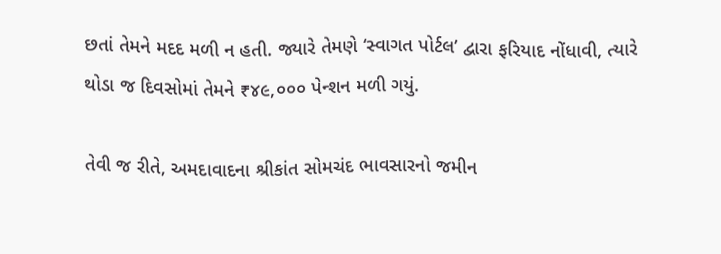છતાં તેમને મદદ મળી ન હતી. જ્યારે તેમણે ‘સ્વાગત પોર્ટલ’ દ્વારા ફરિયાદ નોંધાવી, ત્યારે થોડા જ દિવસોમાં તેમને ₹૪૯,૦૦૦ પેન્શન મળી ગયું.

તેવી જ રીતે, અમદાવાદના શ્રીકાંત સોમચંદ ભાવસારનો જમીન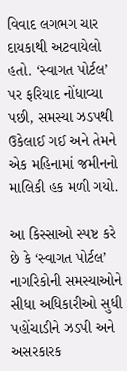વિવાદ લગભગ ચાર દાયકાથી અટવાયેલો હતો. ‘સ્વાગત પોર્ટલ’ પર ફરિયાદ નોંધાવ્યા પછી, સમસ્યા ઝડપથી ઉકેલાઈ ગઈ અને તેમને એક મહિનામાં જમીનનો માલિકી હક મળી ગયો.

આ કિસ્સાઓ સ્પષ્ટ કરે છે કે ‘સ્વાગત પોર્ટલ’ નાગરિકોની સમસ્યાઓને સીધા અધિકારીઓ સુધી પહોંચાડીને ઝડપી અને અસરકારક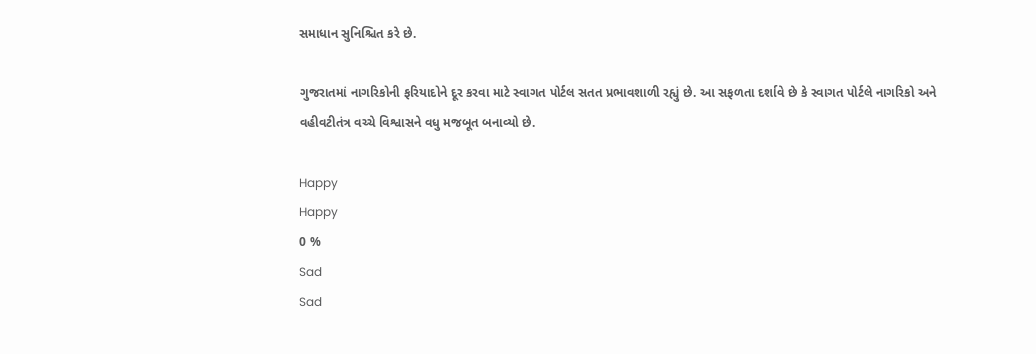સમાધાન સુનિશ્ચિત કરે છે.

ગુજરાતમાં નાગરિકોની ફરિયાદોને દૂર કરવા માટે સ્વાગત પોર્ટલ સતત પ્રભાવશાળી રહ્યું છે. આ સફળતા દર્શાવે છે કે સ્વાગત પોર્ટલે નાગરિકો અને વહીવટીતંત્ર વચ્ચે વિશ્વાસને વધુ મજબૂત બનાવ્યો છે.

Happy
Happy
0 %
Sad
Sad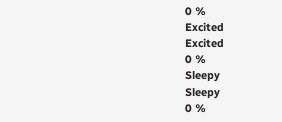0 %
Excited
Excited
0 %
Sleepy
Sleepy
0 %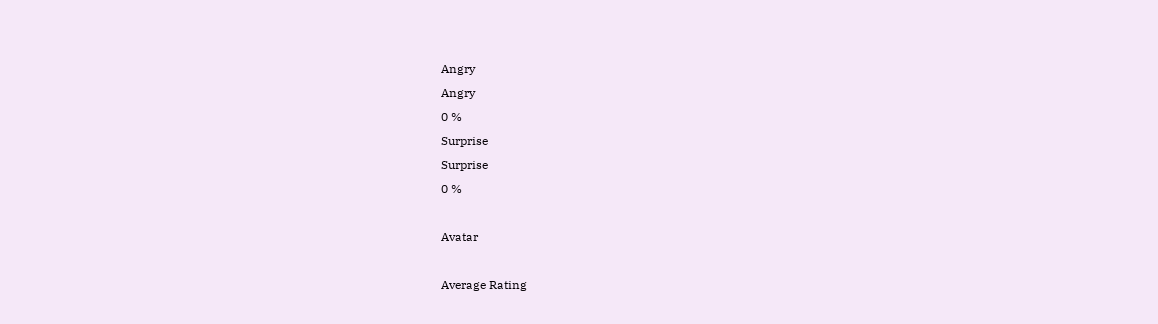Angry
Angry
0 %
Surprise
Surprise
0 %

Avatar

Average Rating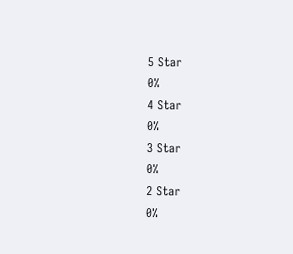5 Star
0%
4 Star
0%
3 Star
0%
2 Star
0%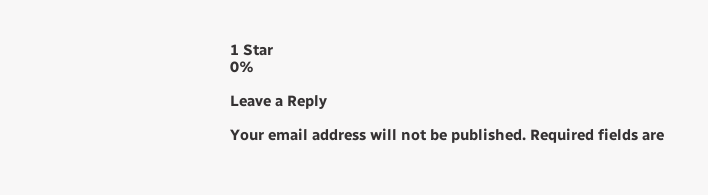1 Star
0%

Leave a Reply

Your email address will not be published. Required fields are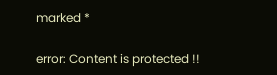marked *

error: Content is protected !!